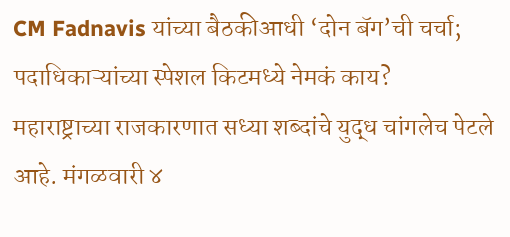CM Fadnavis यांच्या बैठकीआधी ‘दोन बॅग’ची चर्चा; पदाधिकाऱ्यांच्या स्पेशल किटमध्ये नेमकं काय?
महाराष्ट्राच्या राजकारणात सध्या शब्दांचे युद्ध चांगलेच पेटले आहे. मंगळवारी ४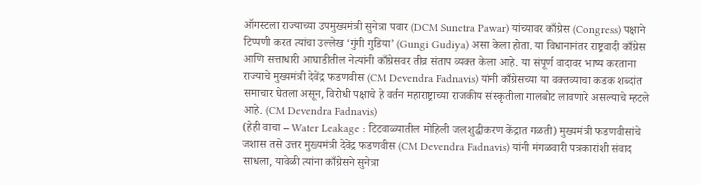ऑगस्टला राज्याच्या उपमुख्यमंत्री सुनेत्रा पवार (DCM Sunetra Pawar) यांच्यावर काँग्रेस (Congress) पक्षाने टिप्पणी करत त्यांचा उल्लेख ‘गुंगी गुडिया’ (Gungi Gudiya) असा केला होता. या विधानानंतर राष्ट्रवादी काँग्रेस आणि सत्ताधारी आघाडीतील नेत्यांनी काँग्रेसवर तीव्र संताप व्यक्त केला आहे. या संपूर्ण वादावर भाष्य करताना राज्याचे मुख्यमंत्री देवेंद्र फडणवीस (CM Devendra Fadnavis) यांनी काँग्रेसच्या या वक्तव्याचा कडक शब्दांत समाचार घेतला असून, विरोधी पक्षाचे हे वर्तन महाराष्ट्राच्या राजकीय संस्कृतीला गालबोट लावणारे असल्याचे म्हटले आहे. (CM Devendra Fadnavis)
(हेही वाचा – Water Leakage : टिटवाळ्यातील मोहिली जलशुद्धीकरण केंद्रात गळती) मुख्यमंत्री फडणवीसांचे जशास तसे उत्तर मुख्यमंत्री देवेंद्र फडणवीस (CM Devendra Fadnavis) यांनी मंगळवारी पत्रकारांशी संवाद साधला, यावेळी त्यांना काँग्रेसने सुनेत्रा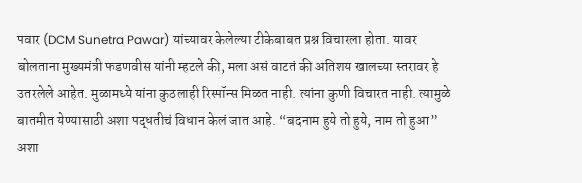पवार (DCM Sunetra Pawar) यांच्यावर केलेल्या टीकेबाबत प्रश्न विचारला होता. यावर बोलताना मुख्यमंत्री फडणवीस यांनी म्हटले की, मला असं वाटतं की अतिशय खालच्या स्तरावर हे उतरलेले आहेत. मुळामध्ये यांना कुठलाही रिस्पॉन्स मिळत नाही. त्यांना कुणी विचारत नाही. त्यामुळे बातमीत येण्यासाठी अशा पद्धतीचं विधान केलं जात आहे. “बदनाम हुये तो हुये, नाम तो हुआ” अशा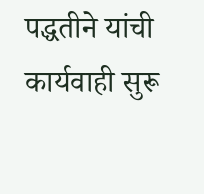पद्धतीने यांची कार्यवाही सुरू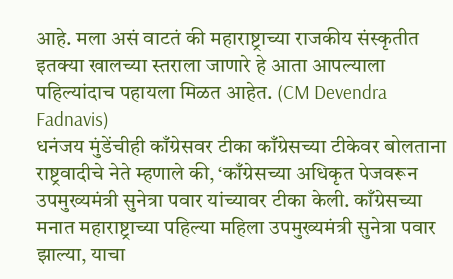आहे. मला असं वाटतं की महाराष्ट्राच्या राजकीय संस्कृतीत इतक्या खालच्या स्तराला जाणारे हे आता आपल्याला पहिल्यांदाच पहायला मिळत आहेत. (CM Devendra Fadnavis)
धनंजय मुंडेंचीही काँग्रेसवर टीका काँग्रेसच्या टीकेवर बोलताना राष्ट्रवादीचे नेते म्हणाले की, ‘काँग्रेसच्या अधिकृत पेजवरून उपमुख्यमंत्री सुनेत्रा पवार यांच्यावर टीका केली. काँग्रेसच्या मनात महाराष्ट्राच्या पहिल्या महिला उपमुख्यमंत्री सुनेत्रा पवार झाल्या, याचा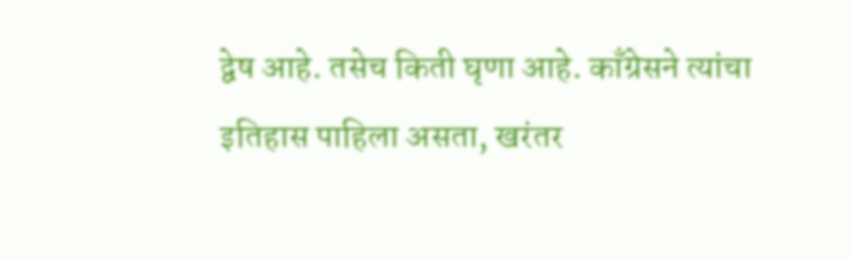द्वेष आहे. तसेच किती घृणा आहे. काँग्रेसने त्यांचा इतिहास पाहिला असता, खरंतर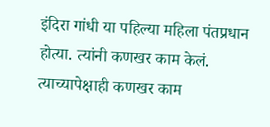इंदिरा गांधी या पहिल्या महिला पंतप्रधान होत्या. त्यांनी कणखर काम केलं. त्याच्यापेक्षाही कणखर काम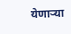येणाऱ्या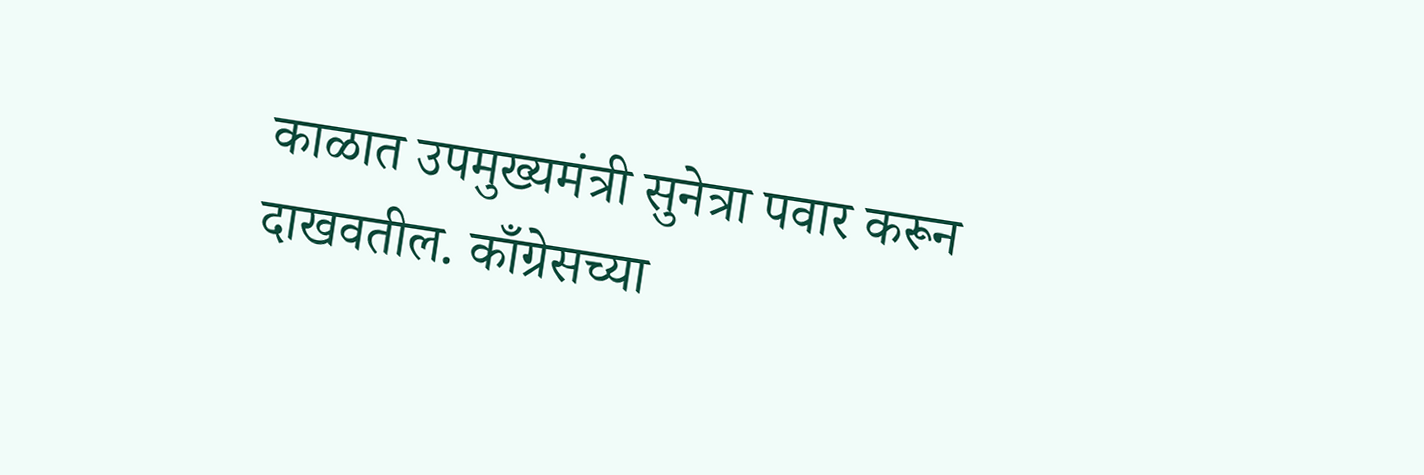काळात उपमुख्यमंत्री सुनेत्रा पवार करून दाखवतील. काँग्रेसच्या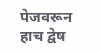पेजवरून हाच द्वेष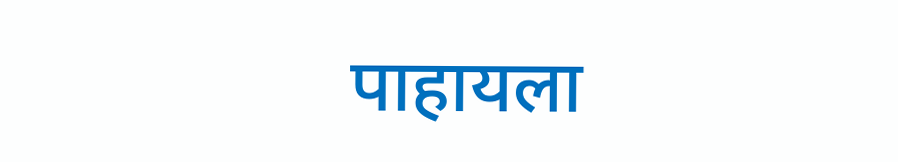पाहायला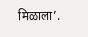मिळाला’.